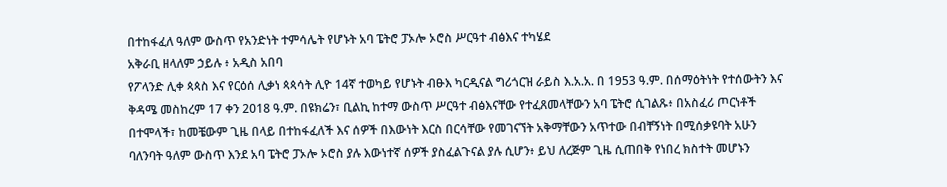በተከፋፈለ ዓለም ውስጥ የአንድነት ተምሳሌት የሆኑት አባ ፔትሮ ፓኦሎ ኦሮስ ሥርዓተ ብፅእና ተካሄደ
አቅራቢ ዘላለም ኃይሉ ፥ አዲስ አበባ
የፖላንድ ሊቀ ጳጳስ እና የርዕሰ ሊቃነ ጳጳሳት ሊዮ 14ኛ ተወካይ የሆኑት ብፁእ ካርዲናል ግሪጎርዝ ራይስ እ.አ.አ. በ 1953 ዓ.ም. በሰማዕትነት የተሰውትን እና ቅዳሜ መስከረም 17 ቀን 2018 ዓ.ም. በዩክሬን፣ ቢልኪ ከተማ ውስጥ ሥርዓተ ብፅእናቸው የተፈጸመላቸውን አባ ፔትሮ ሲገልጹ፥ በአስፈሪ ጦርነቶች በተሞላች፣ ከመቼውም ጊዜ በላይ በተከፋፈለች እና ሰዎች በእውነት እርስ በርሳቸው የመገናኘት አቅማቸውን አጥተው በብቸኝነት በሚሰቃዩባት አሁን ባለንባት ዓለም ውስጥ እንደ አባ ፔትሮ ፓኦሎ ኦሮስ ያሉ እውነተኛ ሰዎች ያስፈልጉናል ያሉ ሲሆን፥ ይህ ለረጅም ጊዜ ሲጠበቅ የነበረ ክስተት መሆኑን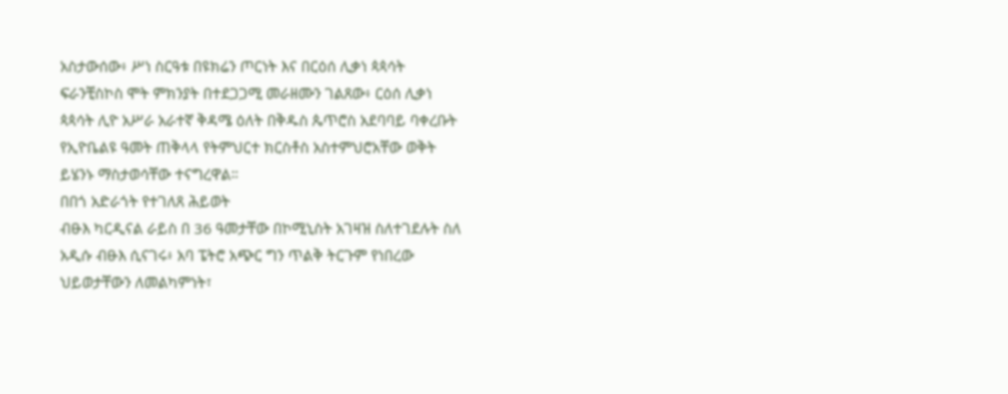አስታውሰው፥ ሥነ ስርዓቱ በዩክሬን ጦርነት እና በርዕሰ ሊቃነ ጳጳሳት ፍራንቺስኮስ ሞት ምክንያት በተደጋጋሚ መራዘሙን ገልጸው፥ ርዕሰ ሊቃነ ጳጳሳት ሊዮ አሥራ አራተኛ ቅዳሜ ዕለት በቅዱስ ጴጥሮስ አደባባይ ባቀረቡት የኢዮቤልዩ ዓመት ጠቅላላ የትምህርተ ክርስቶስ አስተምህሮአቸው ወቅት ይሄንኑ ማስታወሳቸው ተናግረዋል።
በበጎ አድራጎት የተገለጸ ሕይወት
ብፁእ ካርዲናል ራይስ በ 36 ዓመታቸው በኮሚኒስት አገዛዝ ስለተገደሉት ስለ አዲሱ ብፁእ ሲናገሩ፥ አባ ፔትሮ አጭር ግን ጥልቅ ትርጉም የነበረው ህይወታቸውን ለመልካምነት፣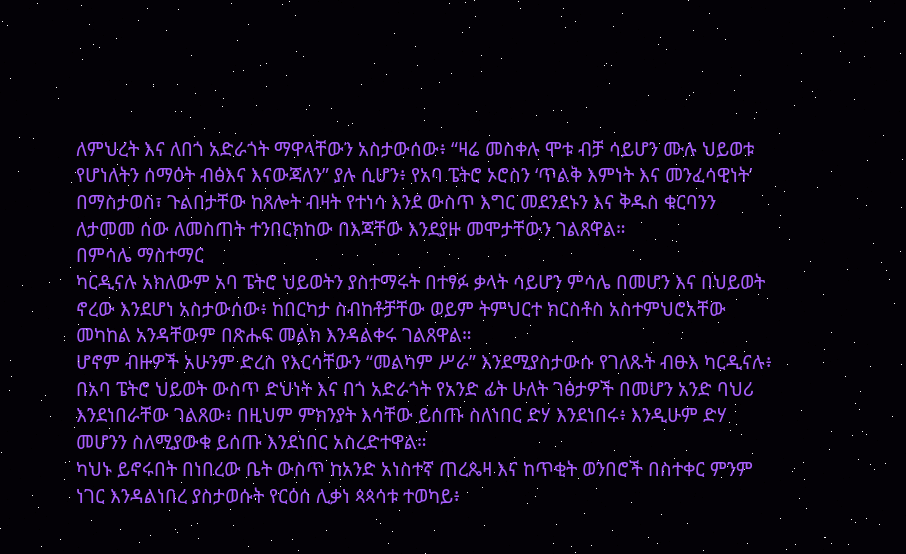ለምህረት እና ለበጎ አድራጎት ማዋላቸውን አስታውሰው፥ “ዛሬ መስቀሉ ሞቱ ብቻ ሳይሆን ሙሉ ህይወቱ የሆነለትን ሰማዕት ብፅእና እናውጃለን” ያሉ ሲሆን፥ የአባ ፔትሮ ኦሮስን ‘ጥልቅ እምነት እና መንፈሳዊነት’ በማስታወስ፣ ጉልበታቸው ከጸሎት ብዛት የተነሳ እንደ ውስጥ እግር መደንደኑን እና ቅዱስ ቁርባንን ለታመመ ሰው ለመስጠት ተንበርክከው በእጃቸው እንደያዙ መሞታቸውን ገልጸዋል።
በምሳሌ ማስተማር
ካርዲናሉ አክለውም አባ ፔትሮ ህይወትን ያስተማሩት በተፃፉ ቃላት ሳይሆን ምሳሌ በመሆን እና በህይወት ኖረው እንደሆነ አስታውሰው፥ ከበርካታ ስብከቶቻቸው ወይም ትምህርተ ክርስቶስ አስተምህሮአቸው መካከል አንዳቸውም በጽሑፍ መልክ እንዳልቀሩ ገልጸዋል።
ሆኖም ብዙዎች አሁንም ድረስ የእርሳቸውን “መልካም ሥራ” እንደሚያስታውሱ የገለጹት ብፁእ ካርዲናሉ፥ በአባ ፔትሮ ህይወት ውስጥ ድህነት እና በጎ አድራጎት የአንድ ፊት ሁለት ገፅታዎች በመሆን አንድ ባህሪ እንደነበራቸው ገልጸው፥ በዚህም ምክንያት እሳቸው ይሰጡ ስለነበር ድሃ እንደነበሩ፥ እንዲሁም ድሃ መሆንን ስለሚያውቁ ይሰጡ እንደነበር አስረድተዋል።
ካህኑ ይኖሩበት በነበረው ቤት ውስጥ ከአንድ አነስተኛ ጠረጴዛ እና ከጥቂት ወንበሮች በስተቀር ምንም ነገር እንዳልነበረ ያስታወሱት የርዕሰ ሊቃነ ጳጳሳቱ ተወካይ፥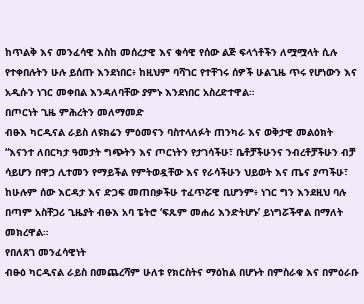ከጥልቅ እና መንፈሳዊ እስከ መሰረታዊ እና ቁሳዊ የሰው ልጅ ፍላጎቶችን ለሟሟላት ሲሉ የተቀበሉትን ሁሉ ይሰጡ እንደነበር፥ ከዚህም ባሻገር የተቸገሩ ሰዎች ሁልጊዜ ጥሩ የሆነውን እና አዲሱን ነገር መቀበል እንዳለባቸው ያምኑ እንደነበር አስረድተዋል።
በጦርነት ጊዜ ምሕረትን መለማመድ
ብፁእ ካርዲናል ራይስ ለዩክሬን ምዕመናን ባስተላለፉት ጠንካራ እና ወቅታዊ መልዕክት “እናንተ ለበርካታ ዓመታት ግጭትን እና ጦርነትን የታገሳችሁ፣ ቤቶቻችሁንና ንብረቶቻችሁን ብቻ ሳይሆን በዋጋ ሊተመን የማይችል የምትወዷቸው እና የራሳችሁን ህይወት እና ጤና ያጣችሁ፣ ከሁሉም ሰው እርዳታ እና ድጋፍ መጠበቃችሁ ተፈጥሯዊ ቢሆንም፥ ነገር ግን እንደዚህ ባሉ በጣም አስቸጋሪ ጊዜያት ብፁእ አባ ፔትሮ ‘ፍጹም መሐሪ እንድትሆኑ’ ይነግሯችዋል በማለት መክረዋል።
የበለጸገ መንፈሳዊነት
ብፁዕ ካርዲናል ራይስ በመጨረሻም ሁለቱ የክርስትና ማዕከል በሆኑት በምስራቁ እና በምዕራቡ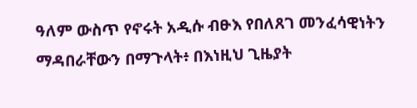ዓለም ውስጥ የኖሩት አዲሱ ብፁእ የበለጸገ መንፈሳዊነትን ማዳበራቸውን በማጉላት፥ በእነዚህ ጊዜያት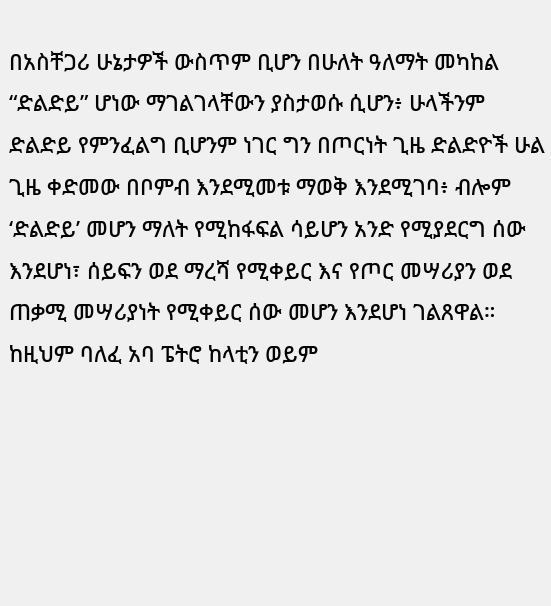በአስቸጋሪ ሁኔታዎች ውስጥም ቢሆን በሁለት ዓለማት መካከል “ድልድይ” ሆነው ማገልገላቸውን ያስታወሱ ሲሆን፥ ሁላችንም ድልድይ የምንፈልግ ቢሆንም ነገር ግን በጦርነት ጊዜ ድልድዮች ሁል ጊዜ ቀድመው በቦምብ እንደሚመቱ ማወቅ እንደሚገባ፥ ብሎም ‘ድልድይ’ መሆን ማለት የሚከፋፍል ሳይሆን አንድ የሚያደርግ ሰው እንደሆነ፣ ሰይፍን ወደ ማረሻ የሚቀይር እና የጦር መሣሪያን ወደ ጠቃሚ መሣሪያነት የሚቀይር ሰው መሆን እንደሆነ ገልጸዋል።
ከዚህም ባለፈ አባ ፔትሮ ከላቲን ወይም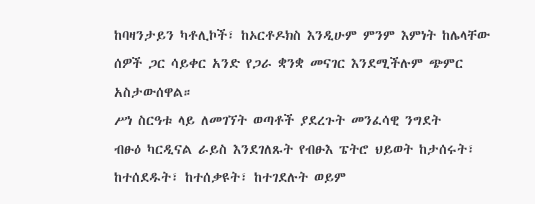ከባዛንታይን ካቶሊኮች፣ ከኦርቶዶክስ እንዲሁም ምንም እምነት ከሌላቸው ሰዎች ጋር ሳይቀር አንድ የጋራ ቋንቋ መናገር እንደሚችሉም ጭምር አስታውሰዋል።
ሥነ ስርዓቱ ላይ ለመገኘት ወጣቶች ያደረጉት መንፈሳዊ ንግደት
ብፁዕ ካርዲናል ራይስ እንደገለጹት የብፁእ ፔትሮ ህይወት ከታሰሩት፣ ከተሰደዱት፣ ከተሰቃዩት፣ ከተገደሉት ወይም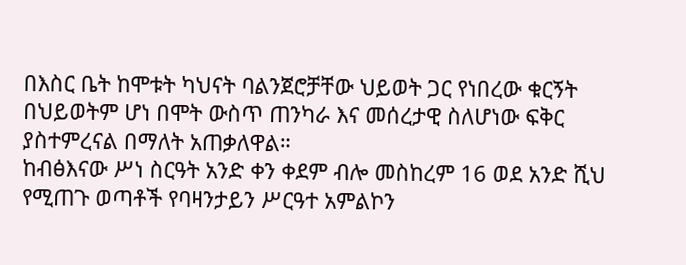በእስር ቤት ከሞቱት ካህናት ባልንጀሮቻቸው ህይወት ጋር የነበረው ቁርኝት በህይወትም ሆነ በሞት ውስጥ ጠንካራ እና መሰረታዊ ስለሆነው ፍቅር ያስተምረናል በማለት አጠቃለዋል።
ከብፅእናው ሥነ ስርዓት አንድ ቀን ቀደም ብሎ መስከረም 16 ወደ አንድ ሺህ የሚጠጉ ወጣቶች የባዛንታይን ሥርዓተ አምልኮን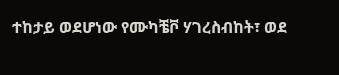ተከታይ ወደሆነው የሙካቼቮ ሃገረስብከት፣ ወደ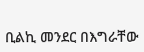ቢልኪ መንደር በእግራቸው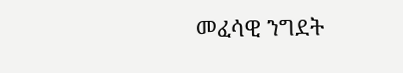መፈሳዊ ንግደት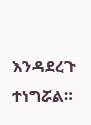እንዳደረጉ ተነግሯል።